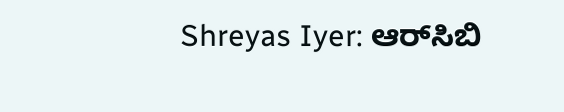Shreyas Iyer: ಆರ್‌ಸಿಬಿ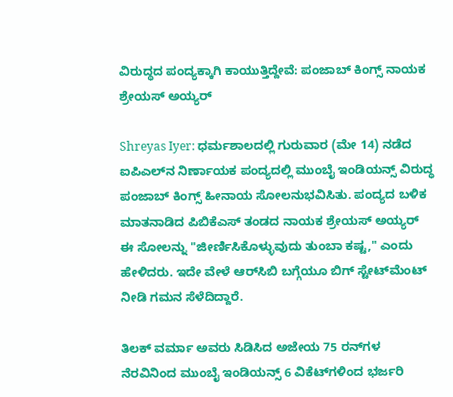ವಿರುದ್ಧದ ಪಂದ್ಯಕ್ಕಾಗಿ ಕಾಯುತ್ತಿದ್ದೇವೆ: ಪಂಜಾಬ್ ಕಿಂಗ್ಸ್‌ ನಾಯಕ ಶ್ರೇಯಸ್‌ ಅಯ್ಯರ್

Shreyas Iyer: ಧರ್ಮಶಾಲದಲ್ಲಿ ಗುರುವಾರ (ಮೇ 14) ನಡೆದ ಐಪಿಎಲ್‌ನ ನಿರ್ಣಾಯಕ ಪಂದ್ಯದಲ್ಲಿ ಮುಂಬೈ ಇಂಡಿಯನ್ಸ್ ವಿರುದ್ಧ ಪಂಜಾಬ್ ಕಿಂಗ್ಸ್‌ ಹೀನಾಯ ಸೋಲನುಭವಿಸಿತು. ಪಂದ್ಯದ ಬಳಿಕ ಮಾತನಾಡಿದ ಪಿಬಿಕೆಎಸ್ ತಂಡದ ನಾಯಕ ಶ್ರೇಯಸ್ ಅಯ್ಯರ್ ಈ ಸೋಲನ್ನು "ಜೀರ್ಣಿಸಿಕೊಳ್ಳುವುದು ತುಂಬಾ ಕಷ್ಟ," ಎಂದು ಹೇಳಿದರು. ಇದೇ ವೇಳೆ ಆರ್‌ಸಿಬಿ ಬಗ್ಗೆಯೂ ಬಿಗ್ ಸ್ಟೇಟ್‌ಮೆಂಟ್‌ ನೀಡಿ ಗಮನ ಸೆಳೆದಿದ್ದಾರೆ.

ತಿಲಕ್ ವರ್ಮಾ ಅವರು ಸಿಡಿಸಿದ ಅಜೇಯ 75 ರನ್‌ಗಳ ನೆರವಿನಿಂದ ಮುಂಬೈ ಇಂಡಿಯನ್ಸ್ 6 ವಿಕೆಟ್‌ಗಳಿಂದ ಭರ್ಜರಿ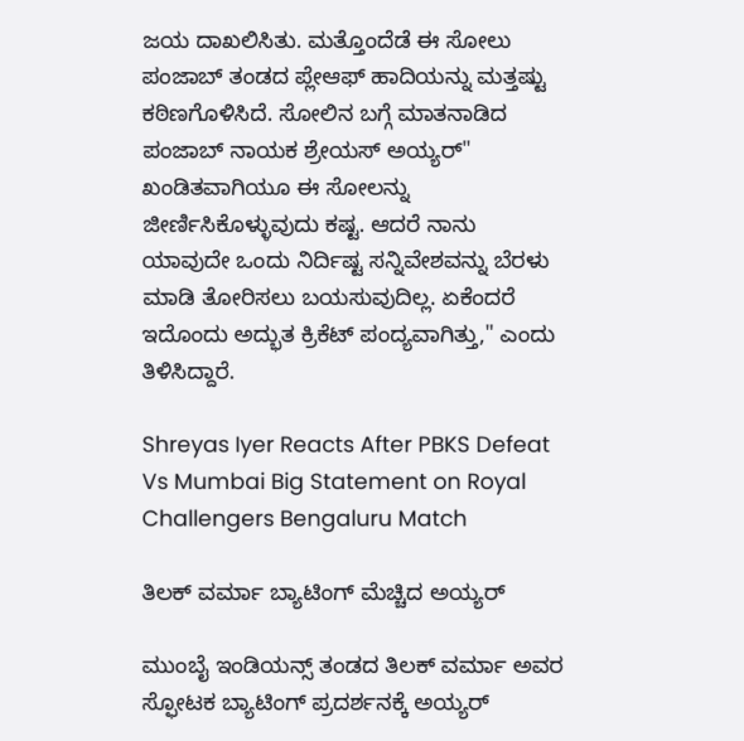ಜಯ ದಾಖಲಿಸಿತು. ಮತ್ತೊಂದೆಡೆ ಈ ಸೋಲು ಪಂಜಾಬ್ ತಂಡದ ಪ್ಲೇಆಫ್ ಹಾದಿಯನ್ನು ಮತ್ತಷ್ಟು ಕಠಿಣಗೊಳಿಸಿದೆ. ಸೋಲಿನ ಬಗ್ಗೆ ಮಾತನಾಡಿದ ಪಂಜಾಬ್ ನಾಯಕ ಶ್ರೇಯಸ್ ಅಯ್ಯರ್" ಖಂಡಿತವಾಗಿಯೂ ಈ ಸೋಲನ್ನು ಜೀರ್ಣಿಸಿಕೊಳ್ಳುವುದು ಕಷ್ಟ. ಆದರೆ ನಾನು ಯಾವುದೇ ಒಂದು ನಿರ್ದಿಷ್ಟ ಸನ್ನಿವೇಶವನ್ನು ಬೆರಳು ಮಾಡಿ ತೋರಿಸಲು ಬಯಸುವುದಿಲ್ಲ. ಏಕೆಂದರೆ ಇದೊಂದು ಅದ್ಭುತ ಕ್ರಿಕೆಟ್ ಪಂದ್ಯವಾಗಿತ್ತು," ಎಂದು ತಿಳಿಸಿದ್ದಾರೆ.

Shreyas Iyer Reacts After PBKS Defeat Vs Mumbai Big Statement on Royal Challengers Bengaluru Match

ತಿಲಕ್ ವರ್ಮಾ ಬ್ಯಾಟಿಂಗ್‌ ಮೆಚ್ಚಿದ ಅಯ್ಯರ್

ಮುಂಬೈ ಇಂಡಿಯನ್ಸ್ ತಂಡದ ತಿಲಕ್ ವರ್ಮಾ ಅವರ ಸ್ಫೋಟಕ ಬ್ಯಾಟಿಂಗ್ ಪ್ರದರ್ಶನಕ್ಕೆ ಅಯ್ಯರ್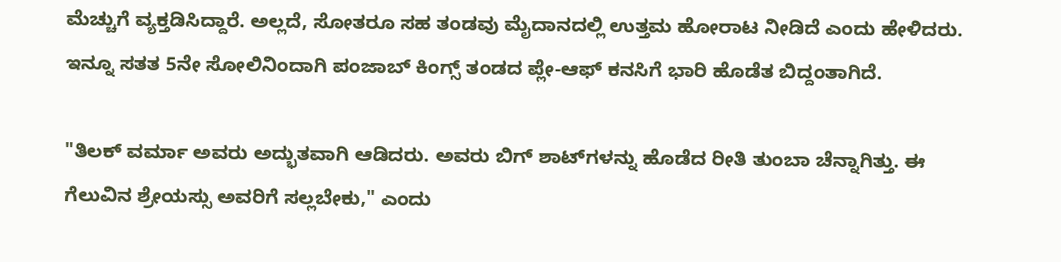ಮೆಚ್ಚುಗೆ ವ್ಯಕ್ತಡಿಸಿದ್ದಾರೆ. ಅಲ್ಲದೆ, ಸೋತರೂ ಸಹ ತಂಡವು ಮೈದಾನದಲ್ಲಿ ಉತ್ತಮ ಹೋರಾಟ ನೀಡಿದೆ ಎಂದು ಹೇಳಿದರು. ಇನ್ನೂ ಸತತ 5ನೇ ಸೋಲಿನಿಂದಾಗಿ ಪಂಜಾಬ್ ಕಿಂಗ್ಸ್ ತಂಡದ ಪ್ಲೇ-ಆಫ್ ಕನಸಿಗೆ ಭಾರಿ ಹೊಡೆತ ಬಿದ್ದಂತಾಗಿದೆ.

"ತಿಲಕ್ ವರ್ಮಾ ಅವರು ಅದ್ಭುತವಾಗಿ ಆಡಿದರು. ಅವರು ಬಿಗ್‌ ಶಾಟ್‌ಗಳನ್ನು ಹೊಡೆದ ರೀತಿ ತುಂಬಾ ಚೆನ್ನಾಗಿತ್ತು. ಈ ಗೆಲುವಿನ ಶ್ರೇಯಸ್ಸು ಅವರಿಗೆ ಸಲ್ಲಬೇಕು," ಎಂದು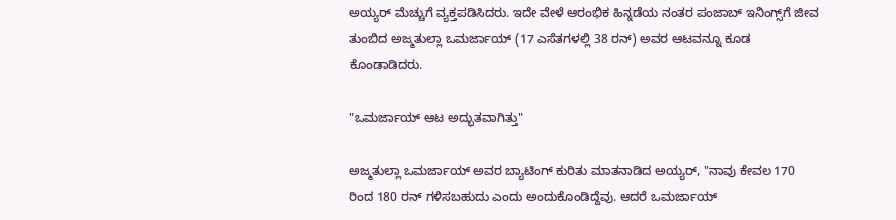ಅಯ್ಯರ್ ಮೆಚ್ಚುಗೆ ವ್ಯಕ್ತಪಡಿಸಿದರು. ಇದೇ ವೇಳೆ ಆರಂಭಿಕ ಹಿನ್ನಡೆಯ ನಂತರ ಪಂಜಾಬ್ ಇನಿಂಗ್ಸ್‌ಗೆ ಜೀವ ತುಂಬಿದ ಅಜ್ಮತುಲ್ಲಾ ಒಮರ್ಜಾಯ್ (17 ಎಸೆತಗಳಲ್ಲಿ 38 ರನ್) ಅವರ ಆಟವನ್ನೂ ಕೂಡ ಕೊಂಡಾಡಿದರು.

"ಒಮರ್ಜಾಯ್ ಆಟ ಅದ್ಭುತವಾಗಿತ್ತು"

ಅಜ್ಮತುಲ್ಲಾ ಒಮರ್ಜಾಯ್ ಅವರ ಬ್ಯಾಟಿಂಗ್ ಕುರಿತು ಮಾತನಾಡಿದ ಅಯ್ಯರ್, "ನಾವು ಕೇವಲ 170 ರಿಂದ 180 ರನ್ ಗಳಿಸಬಹುದು ಎಂದು ಅಂದುಕೊಂಡಿದ್ದೆವು. ಆದರೆ ಒಮರ್ಜಾಯ್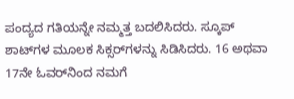ಪಂದ್ಯದ ಗತಿಯನ್ನೇ ನಮ್ಮತ್ತ ಬದಲಿಸಿದರು. ಸ್ಕೂಪ್ ಶಾಟ್‌ಗಳ ಮೂಲಕ ಸಿಕ್ಸರ್‌ಗಳನ್ನು ಸಿಡಿಸಿದರು. 16 ಅಥವಾ 17ನೇ ಓವರ್‌ನಿಂದ ನಮಗೆ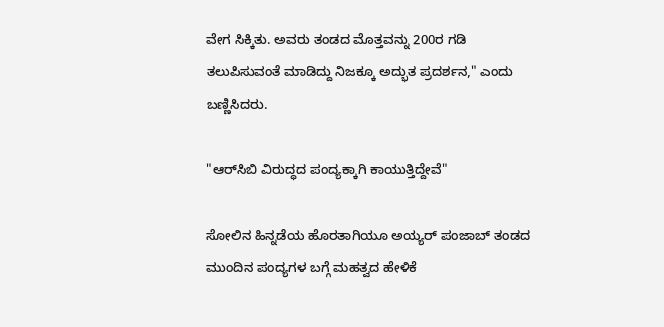ವೇಗ ಸಿಕ್ಕಿತು. ಅವರು ತಂಡದ ಮೊತ್ತವನ್ನು 200ರ ಗಡಿ ತಲುಪಿಸುವಂತೆ ಮಾಡಿದ್ದು ನಿಜಕ್ಕೂ ಅದ್ಭುತ ಪ್ರದರ್ಶನ," ಎಂದು ಬಣ್ಣಿಸಿದರು.

"ಆರ್‌ಸಿಬಿ ವಿರುದ್ಧದ ಪಂದ್ಯಕ್ಕಾಗಿ ಕಾಯುತ್ತಿದ್ದೇವೆ"

ಸೋಲಿನ ಹಿನ್ನಡೆಯ ಹೊರತಾಗಿಯೂ ಅಯ್ಯರ್ ಪಂಜಾಬ್ ತಂಡದ ಮುಂದಿನ ಪಂದ್ಯಗಳ ಬಗ್ಗೆ ಮಹತ್ವದ ಹೇಳಿಕೆ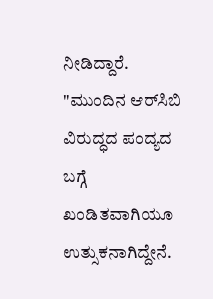ನೀಡಿದ್ದಾರೆ. "ಮುಂದಿನ ಆರ್‌ಸಿಬಿ ವಿರುದ್ಧದ ಪಂದ್ಯದ ಬಗ್ಗೆ ಖಂಡಿತವಾಗಿಯೂ ಉತ್ಸುಕನಾಗಿದ್ದೇನೆ.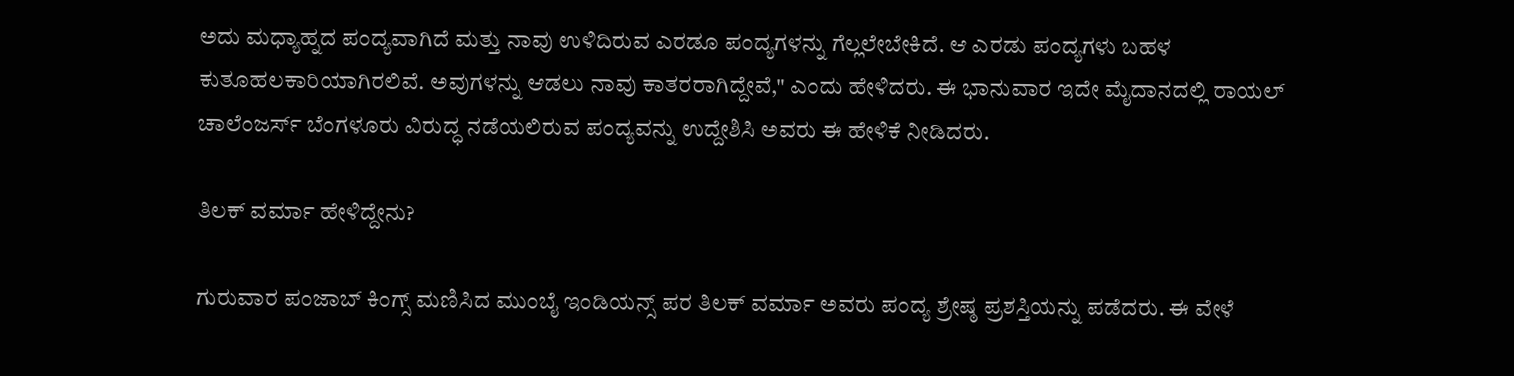ಅದು ಮಧ್ಯಾಹ್ನದ ಪಂದ್ಯವಾಗಿದೆ ಮತ್ತು ನಾವು ಉಳಿದಿರುವ ಎರಡೂ ಪಂದ್ಯಗಳನ್ನು ಗೆಲ್ಲಲೇಬೇಕಿದೆ. ಆ ಎರಡು ಪಂದ್ಯಗಳು ಬಹಳ ಕುತೂಹಲಕಾರಿಯಾಗಿರಲಿವೆ. ಅವುಗಳನ್ನು ಆಡಲು ನಾವು ಕಾತರರಾಗಿದ್ದೇವೆ," ಎಂದು ಹೇಳಿದರು. ಈ ಭಾನುವಾರ ಇದೇ ಮೈದಾನದಲ್ಲಿ ರಾಯಲ್ ಚಾಲೆಂಜರ್ಸ್ ಬೆಂಗಳೂರು ವಿರುದ್ಧ ನಡೆಯಲಿರುವ ಪಂದ್ಯವನ್ನು ಉದ್ದೇಶಿಸಿ ಅವರು ಈ ಹೇಳಿಕೆ ನೀಡಿದರು.

ತಿಲಕ್‌ ವರ್ಮಾ ಹೇಳಿದ್ದೇನು?

ಗುರುವಾರ ಪಂಜಾಬ್ ಕಿಂಗ್ಸ್‌ ಮಣಿಸಿದ ಮುಂಬೈ ಇಂಡಿಯನ್ಸ್‌ ಪರ ತಿಲಕ್‌ ವರ್ಮಾ ಅವರು ಪಂದ್ಯ ಶ್ರೇಷ್ಠ ಪ್ರಶಸ್ತಿಯನ್ನು ಪಡೆದರು. ಈ ವೇಳೆ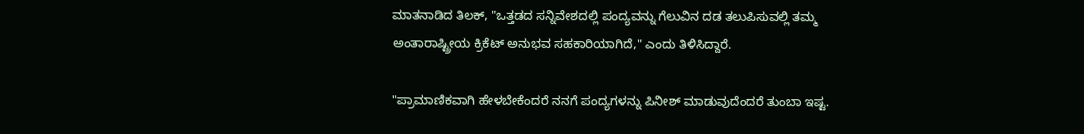ಮಾತನಾಡಿದ ತಿಲಕ್, "ಒತ್ತಡದ ಸನ್ನಿವೇಶದಲ್ಲಿ ಪಂದ್ಯವನ್ನು ಗೆಲುವಿನ ದಡ ತಲುಪಿಸುವಲ್ಲಿ ತಮ್ಮ ಅಂತಾರಾಷ್ಟ್ರೀಯ ಕ್ರಿಕೆಟ್ ಅನುಭವ ಸಹಕಾರಿಯಾಗಿದೆ," ಎಂದು ತಿಳಿಸಿದ್ದಾರೆ.

"ಪ್ರಾಮಾಣಿಕವಾಗಿ ಹೇಳಬೇಕೆಂದರೆ ನನಗೆ ಪಂದ್ಯಗಳನ್ನು ಪಿನೀಶ್‌ ಮಾಡುವುದೆಂದರೆ ತುಂಬಾ ಇಷ್ಟ.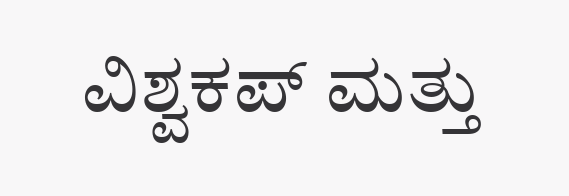ವಿಶ್ವಕಪ್ ಮತ್ತು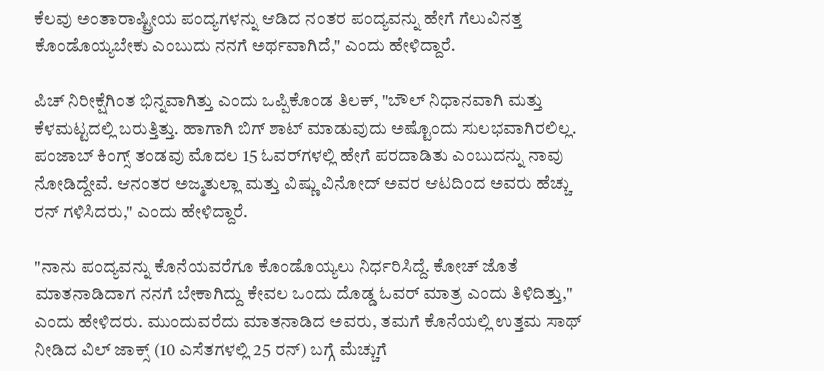ಕೆಲವು ಅಂತಾರಾಷ್ಟ್ರೀಯ ಪಂದ್ಯಗಳನ್ನು ಆಡಿದ ನಂತರ ಪಂದ್ಯವನ್ನು ಹೇಗೆ ಗೆಲುವಿನತ್ತ ಕೊಂಡೊಯ್ಯಬೇಕು ಎಂಬುದು ನನಗೆ ಅರ್ಥವಾಗಿದೆ," ಎಂದು ಹೇಳಿದ್ದಾರೆ.

ಪಿಚ್ ನಿರೀಕ್ಷೆಗಿಂತ ಭಿನ್ನವಾಗಿತ್ತು ಎಂದು ಒಪ್ಪಿಕೊಂಡ ತಿಲಕ್, "ಬೌಲ್ ನಿಧಾನವಾಗಿ ಮತ್ತು ಕೆಳಮಟ್ಟದಲ್ಲಿ ಬರುತ್ತಿತ್ತು. ಹಾಗಾಗಿ ಬಿಗ್ ಶಾಟ್ ಮಾಡುವುದು ಅಷ್ಟೊಂದು ಸುಲಭವಾಗಿರಲಿಲ್ಲ. ಪಂಜಾಬ್ ಕಿಂಗ್ಸ್‌ ತಂಡವು ಮೊದಲ 15 ಓವರ್‌ಗಳಲ್ಲಿ ಹೇಗೆ ಪರದಾಡಿತು ಎಂಬುದನ್ನು ನಾವು ನೋಡಿದ್ದೇವೆ. ಆನಂತರ ಅಜ್ಮತುಲ್ಲಾ ಮತ್ತು ವಿಷ್ಣು ವಿನೋದ್ ಅವರ ಆಟದಿಂದ ಅವರು ಹೆಚ್ಚು ರನ್‌ ಗಳಿಸಿದರು," ಎಂದು ಹೇಳಿದ್ದಾರೆ.

"ನಾನು ಪಂದ್ಯವನ್ನು ಕೊನೆಯವರೆಗೂ ಕೊಂಡೊಯ್ಯಲು ನಿರ್ಧರಿಸಿದ್ದೆ. ಕೋಚ್ ಜೊತೆ ಮಾತನಾಡಿದಾಗ ನನಗೆ ಬೇಕಾಗಿದ್ದು ಕೇವಲ ಒಂದು ದೊಡ್ಡ ಓವರ್ ಮಾತ್ರ ಎಂದು ತಿಳಿದಿತ್ತು," ಎಂದು ಹೇಳಿದರು. ಮುಂದುವರೆದು ಮಾತನಾಡಿದ ಅವರು, ತಮಗೆ ಕೊನೆಯಲ್ಲಿ ಉತ್ತಮ ಸಾಥ್ ನೀಡಿದ ವಿಲ್ ಜಾಕ್ಸ್ (10 ಎಸೆತಗಳಲ್ಲಿ 25 ರನ್) ಬಗ್ಗೆ ಮೆಚ್ಚುಗೆ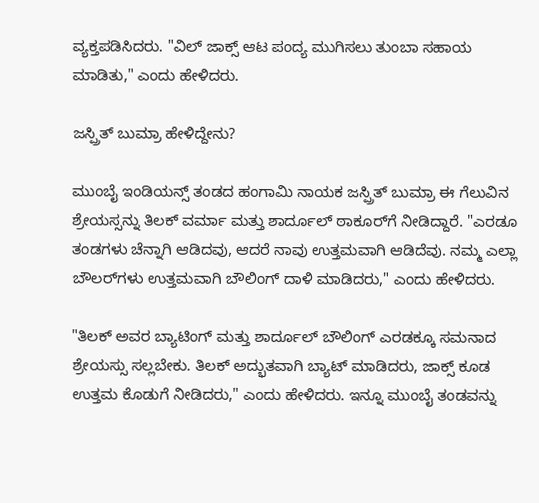ವ್ಯಕ್ತಪಡಿಸಿದರು. "ವಿಲ್ ಜಾಕ್ಸ್‌ ಆಟ ಪಂದ್ಯ ಮುಗಿಸಲು ತುಂಬಾ ಸಹಾಯ ಮಾಡಿತು," ಎಂದು ಹೇಳಿದರು.

ಜಸ್ಪ್ರಿತ್ ಬುಮ್ರಾ ಹೇಳಿದ್ದೇನು?

ಮುಂಬೈ ಇಂಡಿಯನ್ಸ್‌ ತಂಡದ ಹಂಗಾಮಿ ನಾಯಕ ಜಸ್ಪ್ರಿತ್ ಬುಮ್ರಾ ಈ ಗೆಲುವಿನ ಶ್ರೇಯಸ್ಸನ್ನು ತಿಲಕ್ ವರ್ಮಾ ಮತ್ತು ಶಾರ್ದೂಲ್ ಠಾಕೂರ್‌ಗೆ ನೀಡಿದ್ದಾರೆ. "ಎರಡೂ ತಂಡಗಳು ಚೆನ್ನಾಗಿ ಆಡಿದವು, ಆದರೆ ನಾವು ಉತ್ತಮವಾಗಿ ಆಡಿದೆವು. ನಮ್ಮ ಎಲ್ಲಾ ಬೌಲರ್‌ಗಳು ಉತ್ತಮವಾಗಿ ಬೌಲಿಂಗ್ ದಾಳಿ ಮಾಡಿದರು," ಎಂದು ಹೇಳಿದರು.

"ತಿಲಕ್ ಅವರ ಬ್ಯಾಟಿಂಗ್ ಮತ್ತು ಶಾರ್ದೂಲ್ ಬೌಲಿಂಗ್ ಎರಡಕ್ಕೂ ಸಮನಾದ ಶ್ರೇಯಸ್ಸು ಸಲ್ಲಬೇಕು. ತಿಲಕ್ ಅದ್ಭುತವಾಗಿ ಬ್ಯಾಟ್ ಮಾಡಿದರು, ಜಾಕ್ಸ್ ಕೂಡ ಉತ್ತಮ ಕೊಡುಗೆ ನೀಡಿದರು," ಎಂದು ಹೇಳಿದರು. ಇನ್ನೂ ಮುಂಬೈ ತಂಡವನ್ನು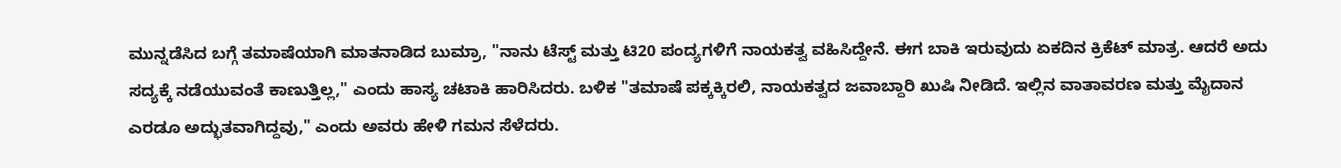ಮುನ್ನಡೆಸಿದ ಬಗ್ಗೆ ತಮಾಷೆಯಾಗಿ ಮಾತನಾಡಿದ ಬುಮ್ರಾ, "ನಾನು ಟೆಸ್ಟ್ ಮತ್ತು ಟಿ20 ಪಂದ್ಯಗಳಿಗೆ ನಾಯಕತ್ವ ವಹಿಸಿದ್ದೇನೆ. ಈಗ ಬಾಕಿ ಇರುವುದು ಏಕದಿನ ಕ್ರಿಕೆಟ್ ಮಾತ್ರ. ಆದರೆ ಅದು ಸದ್ಯಕ್ಕೆ ನಡೆಯುವಂತೆ ಕಾಣುತ್ತಿಲ್ಲ," ಎಂದು ಹಾಸ್ಯ ಚಟಾಕಿ ಹಾರಿಸಿದರು. ಬಳಿಕ "ತಮಾಷೆ ಪಕ್ಕಕ್ಕಿರಲಿ, ನಾಯಕತ್ವದ ಜವಾಬ್ದಾರಿ ಖುಷಿ ನೀಡಿದೆ. ಇಲ್ಲಿನ ವಾತಾವರಣ ಮತ್ತು ಮೈದಾನ ಎರಡೂ ಅದ್ಭುತವಾಗಿದ್ದವು," ಎಂದು ಅವರು ಹೇಳಿ ಗಮನ ಸೆಳೆದರು.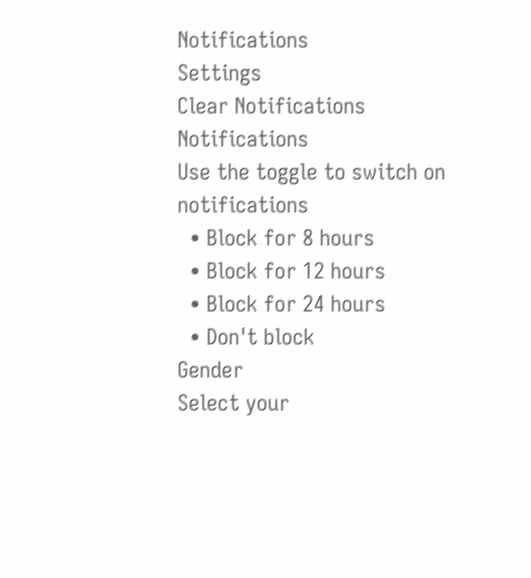Notifications
Settings
Clear Notifications
Notifications
Use the toggle to switch on notifications
  • Block for 8 hours
  • Block for 12 hours
  • Block for 24 hours
  • Don't block
Gender
Select your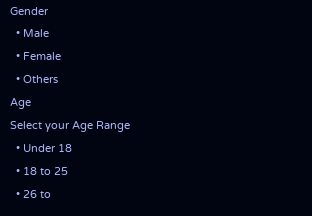Gender
  • Male
  • Female
  • Others
Age
Select your Age Range
  • Under 18
  • 18 to 25
  • 26 to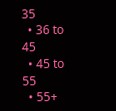35
  • 36 to 45
  • 45 to 55
  • 55+